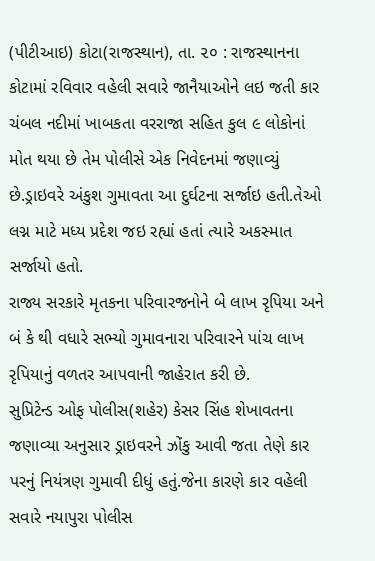(પીટીઆઇ) કોટા(રાજસ્થાન), તા. ૨૦ : રાજસ્થાનના કોટામાં રવિવાર વહેલી સવારે જાનૈયાઓને લઇ જતી કાર ચંબલ નદીમાં ખાબકતા વરરાજા સહિત કુલ ૯ લોકોનાં મોત થયા છે તેમ પોલીસે એક નિવેદનમાં જણાવ્યું છે.ડ્રાઇવરે અંકુશ ગુમાવતા આ દુર્ઘટના સર્જાઇ હતી.તેઓ લગ્ન માટે મધ્ય પ્રદેશ જઇ રહ્યાં હતાં ત્યારે અકસ્માત સર્જાયો હતો.
રાજ્ય સરકારે મૃતકના પરિવારજનોને બે લાખ રૃપિયા અને બં કે થી વધારે સભ્યો ગુમાવનારા પરિવારને પાંચ લાખ રૃપિયાનું વળતર આપવાની જાહેરાત કરી છે.
સુપ્રિટેન્ડ ઓફ પોલીસ(શહેર) કેસર સિંહ શેખાવતના જણાવ્યા અનુસાર ડ્રાઇવરને ઝોંકુ આવી જતા તેણે કાર પરનું નિયંત્રણ ગુમાવી દીધું હતું.જેના કારણે કાર વહેલી સવારે નયાપુરા પોલીસ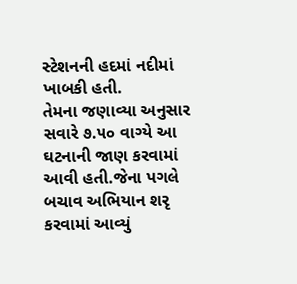સ્ટેશનની હદમાં નદીમાં ખાબકી હતી.
તેમના જણાવ્યા અનુસાર સવારે ૭.૫૦ વાગ્યે આ ઘટનાની જાણ કરવામાં આવી હતી.જેના પગલે બચાવ અભિયાન શરૃ કરવામાં આવ્યું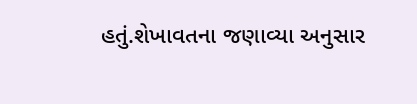હતું.શેખાવતના જણાવ્યા અનુસાર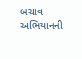બચાવ અભિયાનની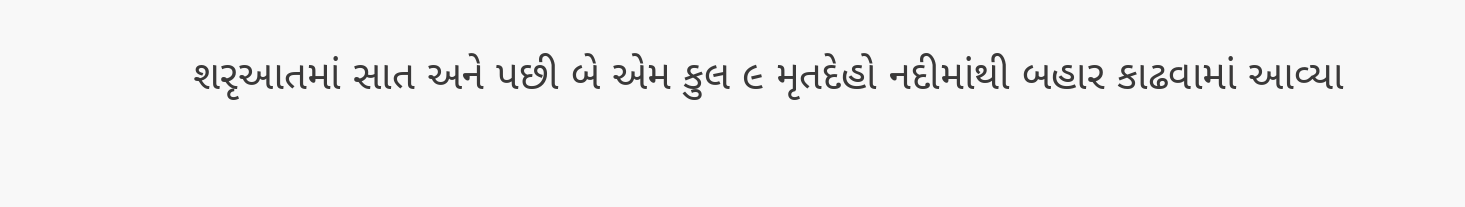શરૃઆતમાં સાત અને પછી બે એમ કુલ ૯ મૃતદેહો નદીમાંથી બહાર કાઢવામાં આવ્યા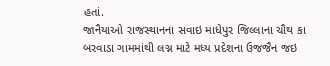હતાં.
જાનૈયાઓ રાજસ્થાનના સવાઇ માધેપુર જિલ્લાના ચૌથ કા બરવાડા ગામમાંથી લગ્ન માટે મધ્ય પ્રદેશના ઉજજૈન જઇ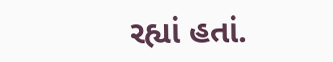રહ્યાં હતાં.